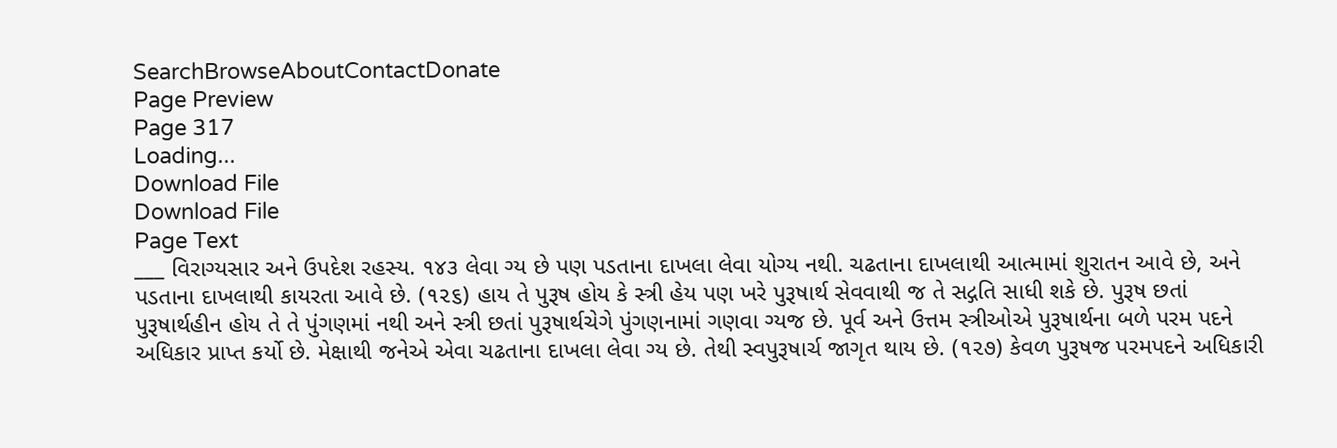SearchBrowseAboutContactDonate
Page Preview
Page 317
Loading...
Download File
Download File
Page Text
___ વિરાગ્યસાર અને ઉપદેશ રહસ્ય. ૧૪૩ લેવા ગ્ય છે પણ પડતાના દાખલા લેવા યોગ્ય નથી. ચઢતાના દાખલાથી આત્મામાં શુરાતન આવે છે, અને પડતાના દાખલાથી કાયરતા આવે છે. (૧૨૬) હાય તે પુરૂષ હોય કે સ્ત્રી હેય પણ ખરે પુરૂષાર્થ સેવવાથી જ તે સદ્ગતિ સાધી શકે છે. પુરૂષ છતાં પુરૂષાર્થહીન હોય તે તે પુંગણમાં નથી અને સ્ત્રી છતાં પુરૂષાર્થચેગે પુંગણનામાં ગણવા ગ્યજ છે. પૂર્વ અને ઉત્તમ સ્ત્રીઓએ પુરૂષાર્થના બળે પરમ પદને અધિકાર પ્રાપ્ત કર્યો છે. મેક્ષાથી જનેએ એવા ચઢતાના દાખલા લેવા ગ્ય છે. તેથી સ્વપુરૂષાર્ચ જાગૃત થાય છે. (૧૨૭) કેવળ પુરૂષજ પરમપદને અધિકારી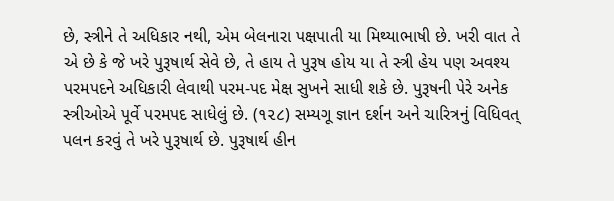છે, સ્ત્રીને તે અધિકાર નથી, એમ બેલનારા પક્ષપાતી યા મિથ્યાભાષી છે. ખરી વાત તે એ છે કે જે ખરે પુરૂષાર્થ સેવે છે, તે હાય તે પુરૂષ હોય યા તે સ્ત્રી હેય પણ અવશ્ય પરમપદને અધિકારી લેવાથી પરમ-પદ મેક્ષ સુખને સાધી શકે છે. પુરૂષની પેરે અનેક સ્ત્રીઓએ પૂર્વે પરમપદ સાધેલું છે. (૧૨૮) સમ્યગૂ જ્ઞાન દર્શન અને ચારિત્રનું વિધિવત્ પલન કરવું તે ખરે પુરૂષાર્થ છે. પુરૂષાર્થ હીન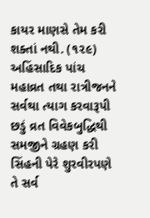કાયર માણસે તેમ કરી શક્તાં નથી. (૧૨૯) અહિંસાદિક પાંચ મહાવ્રત તથા રાત્રીજનને સર્વથા ત્યાગ કરવારૂપી છડું વ્રત વિવેકબુદ્ધિથી સમજીને ગ્રહણ કરી સિંહની પેરે શુરવીરપણે તે સર્વ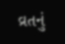વ્રતનું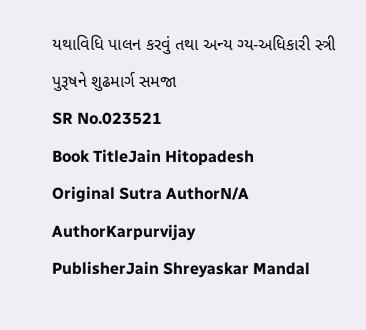યથાવિધિ પાલન કરવું તથા અન્ય ગ્ય-અધિકારી સ્ત્રી પુરૂષને શુઢમાર્ગ સમજા
SR No.023521
Book TitleJain Hitopadesh
Original Sutra AuthorN/A
AuthorKarpurvijay
PublisherJain Shreyaskar Mandal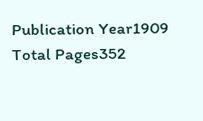Publication Year1909
Total Pages352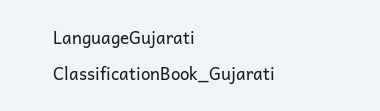LanguageGujarati
ClassificationBook_Gujarati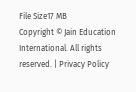File Size17 MB
Copyright © Jain Education International. All rights reserved. | Privacy Policy